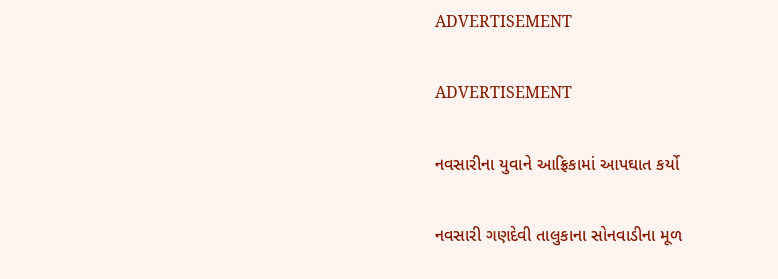ADVERTISEMENT

ADVERTISEMENT

નવસારીના યુવાને આફ્રિકામાં આપઘાત કર્યો

નવસારી ગણદેવી તાલુકાના સોનવાડીના મૂળ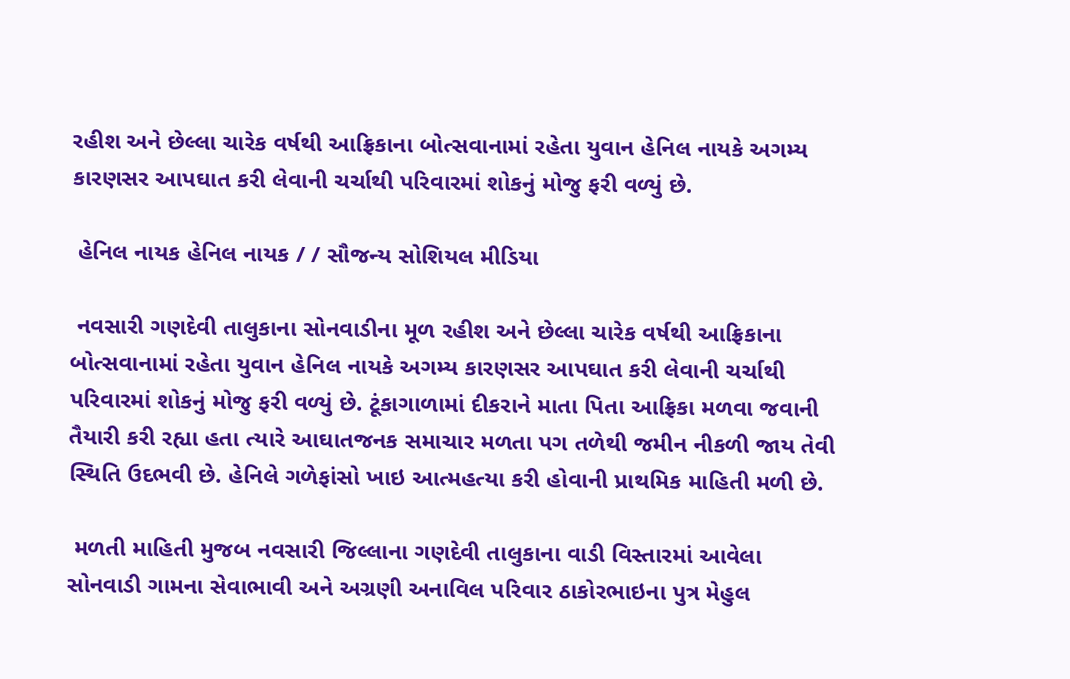રહીશ અને છેલ્લા ચારેક વર્ષથી આફ્રિકાના બોત્સવાનામાં રહેતા યુવાન હેનિલ નાયકે અગમ્ય કારણસર આપઘાત કરી લેવાની ચર્ચાથી પરિવારમાં શોકનું મોજુ ફરી વળ્યું છે.

 હેનિલ નાયક હેનિલ નાયક / / સૌજન્ય સોશિયલ મીડિયા

 નવસારી ગણદેવી તાલુકાના સોનવાડીના મૂળ રહીશ અને છેલ્લા ચારેક વર્ષથી આફ્રિકાના બોત્સવાનામાં રહેતા યુવાન હેનિલ નાયકે અગમ્ય કારણસર આપઘાત કરી લેવાની ચર્ચાથી પરિવારમાં શોકનું મોજુ ફરી વળ્યું છે. ટૂંકાગાળામાં દીકરાને માતા પિતા આફ્રિકા મળવા જવાની તૈયારી કરી રહ્યા હતા ત્યારે આઘાતજનક સમાચાર મળતા પગ તળેથી જમીન નીકળી જાય તેવી સ્થિતિ ઉદભવી છે. હેનિલે ગળેફાંસો ખાઇ આત્મહત્યા કરી હોવાની પ્રાથમિક માહિતી મળી છે.

 મળતી માહિતી મુજબ નવસારી જિલ્લાના ગણદેવી તાલુકાના વાડી વિસ્તારમાં આવેલા સોનવાડી ગામના સેવાભાવી અને અગ્રણી અનાવિલ પરિવાર ઠાકોરભાઇના પુત્ર મેહુલ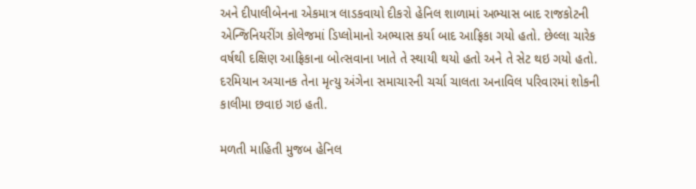અને દીપાલીબેનના એકમાત્ર લાડકવાયો દીકરો હેનિલ શાળામાં અભ્યાસ બાદ રાજકોટની એન્જિનિયરીંગ કોલેજમાં ડિપ્લોમાનો અભ્યાસ કર્યા બાદ આફ્રિકા ગયો હતો. છેલ્લા ચારેક વર્ષથી દક્ષિણ આફ્રિકાના બોત્સવાના ખાતે તે સ્થાયી થયો હતો અને તે સેટ થઇ ગયો હતો. દરમિયાન અચાનક તેના મૃત્યુ અંગેના સમાચારની ચર્ચા ચાલતા અનાવિલ પરિવારમાં શોકની કાલીમા છવાઇ ગઇ હતી.

મળતી માહિતી મુજબ હેનિલ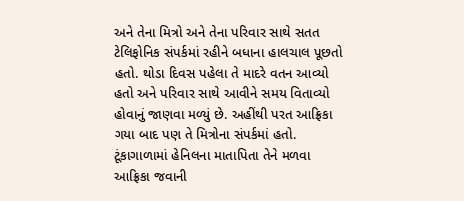અને તેના મિત્રો અને તેના પરિવાર સાથે સતત ટેલિફોનિક સંપર્કમાં રહીને બધાના હાલચાલ પૂછતો હતો. થોડા દિવસ પહેલા તે માદરે વતન આવ્યો હતો અને પરિવાર સાથે આવીને સમય વિતાવ્યો હોવાનું જાણવા મળ્યું છે. અહીંથી પરત આફ્રિકા ગયા બાદ પણ તે મિત્રોના સંપર્કમાં હતો. ટૂંકાગાળામાં હેનિલના માતાપિતા તેને મળવા આફ્રિકા જવાની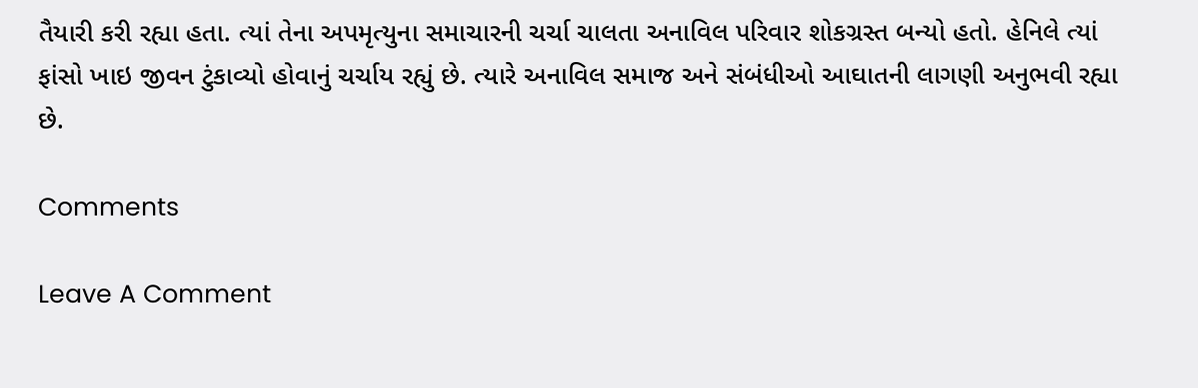તૈયારી કરી રહ્યા હતા. ત્યાં તેના અપમૃત્યુના સમાચારની ચર્ચા ચાલતા અનાવિલ પરિવાર શોકગ્રસ્ત બન્યો હતો. હેનિલે ત્યાં ફાંસો ખાઇ જીવન ટુંકાવ્યો હોવાનું ચર્ચાય રહ્યું છે. ત્યારે અનાવિલ સમાજ અને સંબંધીઓ આઘાતની લાગણી અનુભવી રહ્યા છે.

Comments

Leave A Comment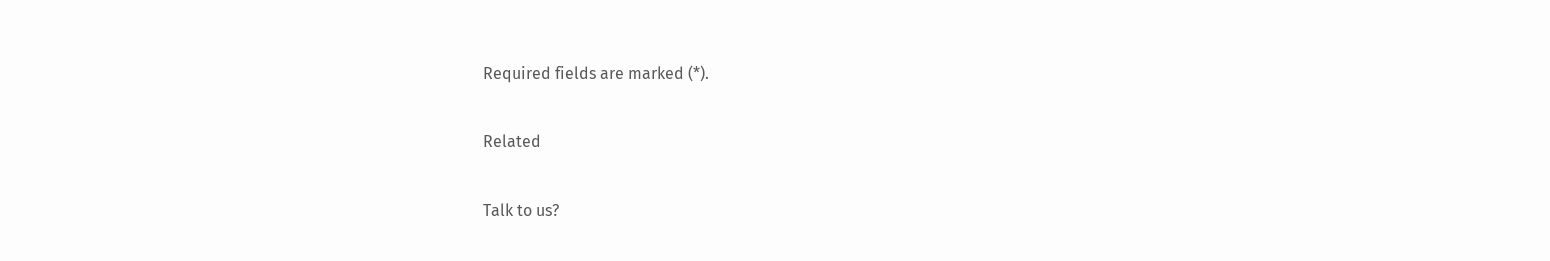Required fields are marked (*).

Related

Talk to us?